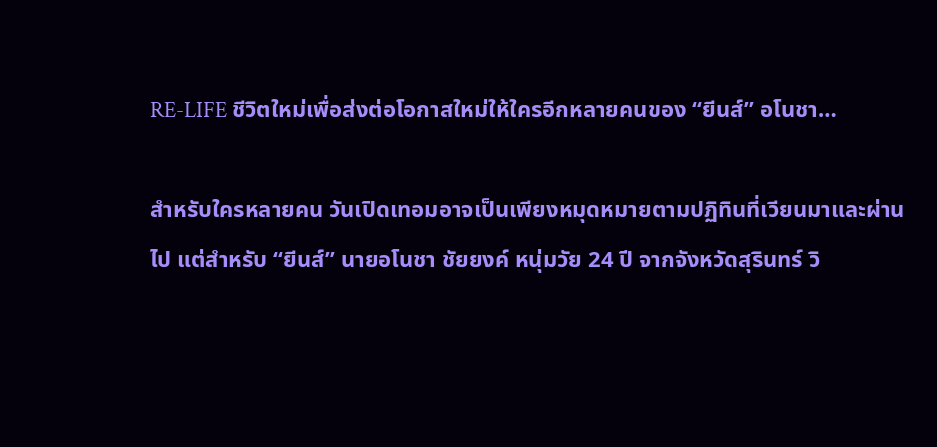RE-LIFE ชีวิตใหม่เพื่อส่งต่อโอกาสใหม่ให้ใครอีกหลายคนของ “ยีนส์” อโนชา…

สำหรับใครหลายคน วันเปิดเทอมอาจเป็นเพียงหมุดหมายตามปฏิทินที่เวียนมาและผ่านไป แต่สำหรับ “ยีนส์” นายอโนชา ชัยยงค์ หนุ่มวัย 24 ปี จากจังหวัดสุรินทร์ วิ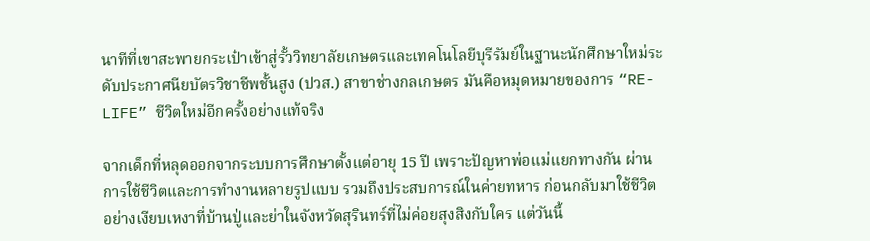นาทีที่เขาสะพายกระเป๋าเข้าสู่รั้ววิทยาลัยเกษตรและเทคโนโลยีบุรีรัมย์ในฐานะนักศึกษาใหม่ระดับประกาศนียบัตรวิชาชีพชั้นสูง (ปวส.) สาขาช่างกลเกษตร มันคือหมุดหมายของการ “RE-LIFE” ชีวิตใหม่อีกครั้งอย่างแท้จริง

จากเด็กที่หลุดออกจากระบบการศึกษาตั้งแต่อายุ 15 ปี เพราะปัญหาพ่อแม่แยกทางกัน ผ่านการใช้ชีวิตและการทำงานหลายรูปแบบ รวมถึงประสบการณ์ในค่ายทหาร ก่อนกลับมาใช้ชีวิตอย่างเงียบเหงาที่บ้านปู่และย่าในจังหวัดสุรินทร์ที่ไม่ค่อยสุงสิงกับใคร แต่วันนี้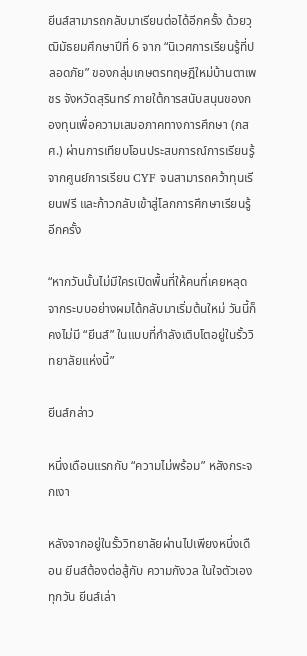ยีนส์สามารถกลับมาเรียนต่อได้อีกครั้ง ด้วยวุฒิมัธยมศึกษาปีที่ 6 จาก “นิเวศการเรียนรู้ที่ปลอดภัย” ของกลุ่มเกษตรทฤษฎีใหม่บ้านตาเพชร จังหวัดสุรินทร์ ภายใต้การสนับสนุนของกองทุนเพื่อความเสมอภาคทางการศึกษา (กสศ.) ผ่านการเทียบโอนประสบการณ์การเรียนรู้จากศูนย์การเรียน CYF จนสามารถคว้าทุนเรียนฟรี และก้าวกลับเข้าสู่โลกการศึกษาเรียนรู้อีกครั้ง

“หากวันนั้นไม่มีใครเปิดพื้นที่ให้คนที่เคยหลุดจากระบบอย่างผมได้กลับมาเริ่มต้นใหม่ วันนี้ก็คงไม่มี “ยีนส์” ในแบบที่กำลังเติบโตอยู่ในรั้ววิทยาลัยแห่งนี้”

ยีนส์กล่าว

หนึ่งเดือนแรกกับ “ความไม่พร้อม” หลังกระจกเงา

หลังจากอยู่ในรั้ววิทยาลัยผ่านไปเพียงหนึ่งเดือน ยีนส์ต้องต่อสู้กับ ความกังวล ในใจตัวเองทุกวัน ยีนส์เล่า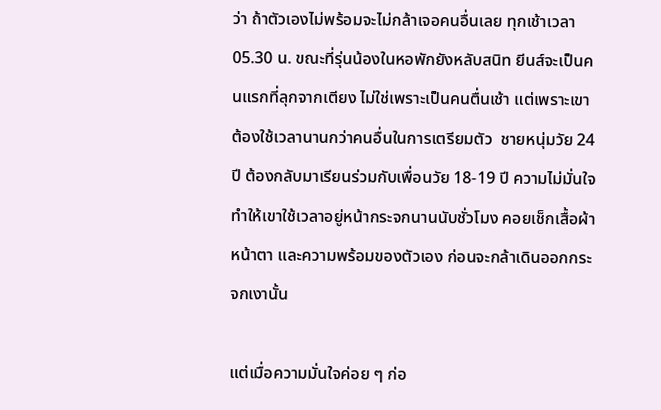ว่า ถ้าตัวเองไม่พร้อมจะไม่กล้าเจอคนอื่นเลย ทุกเช้าเวลา 05.30 น. ขณะที่รุ่นน้องในหอพักยังหลับสนิท ยีนส์จะเป็นคนแรกที่ลุกจากเตียง ไม่ใช่เพราะเป็นคนตื่นเช้า แต่เพราะเขาต้องใช้เวลานานกว่าคนอื่นในการเตรียมตัว  ชายหนุ่มวัย 24 ปี ต้องกลับมาเรียนร่วมกับเพื่อนวัย 18-19 ปี ความไม่มั่นใจทำให้เขาใช้เวลาอยู่หน้ากระจกนานนับชั่วโมง คอยเช็กเสื้อผ้า หน้าตา และความพร้อมของตัวเอง ก่อนจะกล้าเดินออกกระจกเงานั้น

แต่เมื่อความมั่นใจค่อย ๆ ก่อ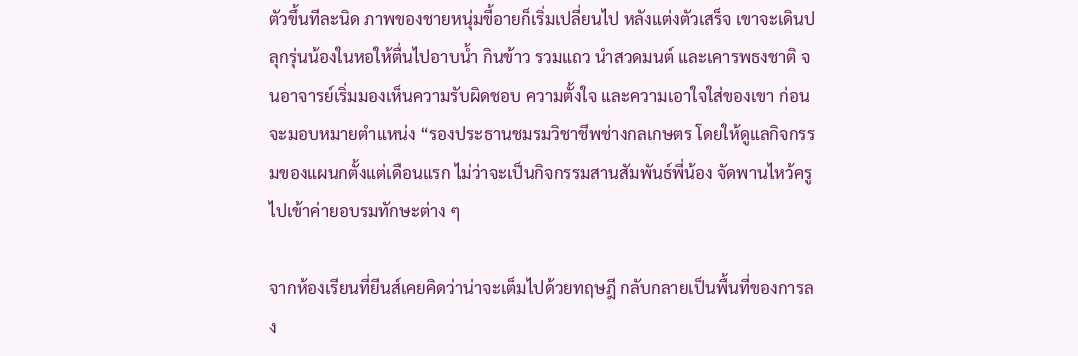ตัวขึ้นทีละนิด ภาพของชายหนุ่มขี้อายก็เริ่มเปลี่ยนไป หลังแต่งตัวเสร็จ เขาจะเดินปลุกรุ่นน้องในหอให้ตื่นไปอาบน้ำ กินข้าว รวมแถว นำสวดมนต์ และเคารพธงชาติ จนอาจารย์เริ่มมองเห็นความรับผิดชอบ ความตั้งใจ และความเอาใจใส่ของเขา ก่อนจะมอบหมายตำแหน่ง “รองประธานชมรมวิชาชีพช่างกลเกษตร โดยให้ดูแลกิจกรรมของแผนกตั้งแต่เดือนแรก ไม่ว่าจะเป็นกิจกรรมสานสัมพันธ์พี่น้อง จัดพานไหว้ครู ไปเข้าค่ายอบรมทักษะต่าง ๆ

จากห้องเรียนที่ยีนส์เคยคิดว่าน่าจะเต็มไปด้วยทฤษฎี กลับกลายเป็นพื้นที่ของการลง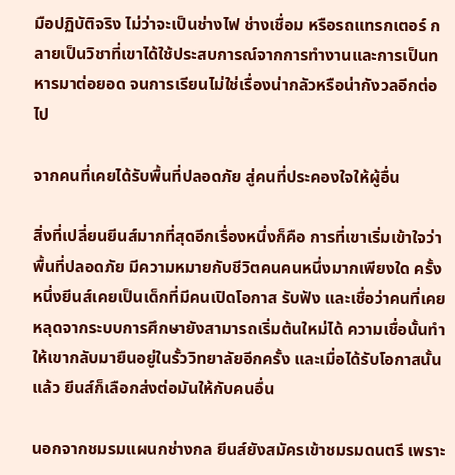มือปฏิบัติจริง ไม่ว่าจะเป็นช่างไฟ ช่างเชื่อม หรือรถแทรกเตอร์ กลายเป็นวิชาที่เขาได้ใช้ประสบการณ์จากการทำงานและการเป็นทหารมาต่อยอด จนการเรียนไม่ใช่เรื่องน่ากลัวหรือน่ากังวลอีกต่อไป

จากคนที่เคยได้รับพื้นที่ปลอดภัย สู่คนที่ประคองใจให้ผู้อื่น

สิ่งที่เปลี่ยนยีนส์มากที่สุดอีกเรื่องหนึ่งก็คือ การที่เขาเริ่มเข้าใจว่า พื้นที่ปลอดภัย มีความหมายกับชีวิตคนคนหนึ่งมากเพียงใด ครั้งหนึ่งยีนส์เคยเป็นเด็กที่มีคนเปิดโอกาส รับฟัง และเชื่อว่าคนที่เคยหลุดจากระบบการศึกษายังสามารถเริ่มต้นใหม่ได้ ความเชื่อนั้นทำให้เขากลับมายืนอยู่ในรั้ววิทยาลัยอีกครั้ง และเมื่อได้รับโอกาสนั้นแล้ว ยีนส์ก็เลือกส่งต่อมันให้กับคนอื่น

นอกจากชมรมแผนกช่างกล ยีนส์ยังสมัครเข้าชมรมดนตรี เพราะ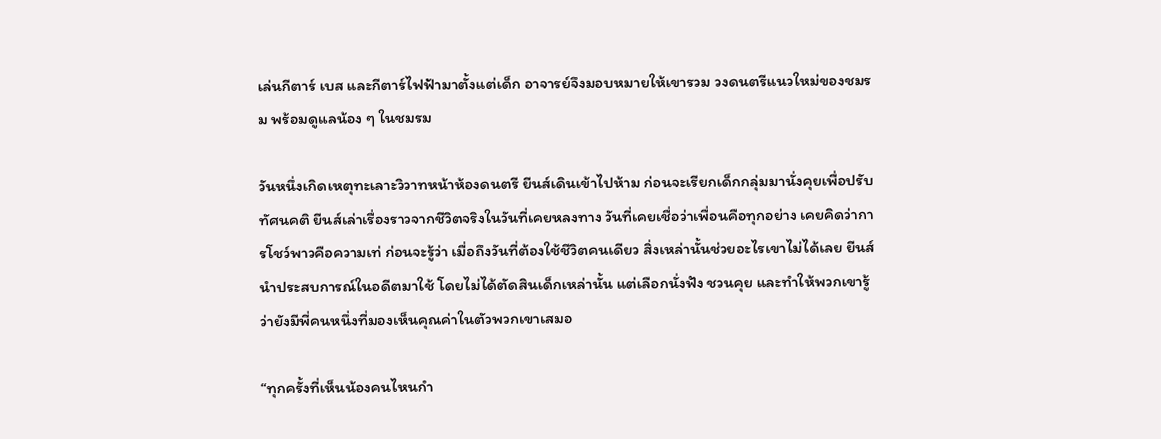เล่นกีตาร์ เบส และกีตาร์ไฟฟ้ามาตั้งแต่เด็ก อาจารย์จึงมอบหมายให้เขารวม วงดนตรีแนวใหม่ของชมรม พร้อมดูแลน้อง ๆ ในชมรม

วันหนึ่งเกิดเหตุทะเลาะวิวาทหน้าห้องดนตรี ยีนส์เดินเข้าไปห้าม ก่อนจะเรียกเด็กกลุ่มมานั่งคุยเพื่อปรับทัศนคติ ยีนส์เล่าเรื่องราวจากชีวิตจริงในวันที่เคยหลงทาง วันที่เคยเชื่อว่าเพื่อนคือทุกอย่าง เคยคิดว่าการโชว์พาวคือความเท่ ก่อนจะรู้ว่า เมื่อถึงวันที่ต้องใช้ชีวิตคนเดียว สิ่งเหล่านั้นช่วยอะไรเขาไม่ได้เลย ยีนส์นำประสบการณ์ในอดีตมาใช้ โดยไม่ได้ตัดสินเด็กเหล่านั้น แต่เลือกนั่งฟัง ชวนคุย และทำให้พวกเขารู้ว่ายังมีพี่คนหนึ่งที่มองเห็นคุณค่าในตัวพวกเขาเสมอ

“ทุกครั้งที่เห็นน้องคนไหนกำ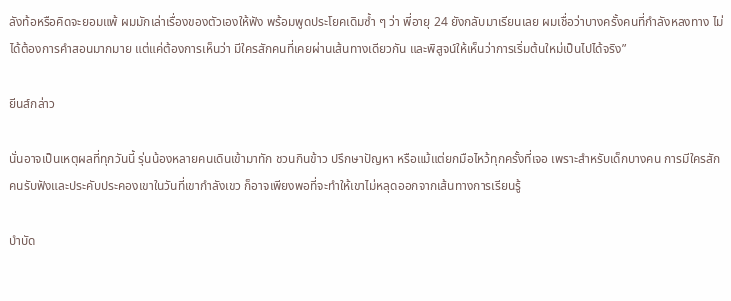ลังท้อหรือคิดจะยอมแพ้ ผมมักเล่าเรื่องของตัวเองให้ฟัง พร้อมพูดประโยคเดิมซ้ำ ๆ ว่า พี่อายุ 24 ยังกลับมาเรียนเลย ผมเชื่อว่าบางครั้งคนที่กำลังหลงทาง ไม่ได้ต้องการคำสอนมากมาย แต่แค่ต้องการเห็นว่า มีใครสักคนที่เคยผ่านเส้นทางเดียวกัน และพิสูจน์ให้เห็นว่าการเริ่มต้นใหม่เป็นไปได้จริง”

ยีนส์กล่าว

นั่นอาจเป็นเหตุผลที่ทุกวันนี้ รุ่นน้องหลายคนเดินเข้ามาทัก ชวนกินข้าว ปรึกษาปัญหา หรือแม้แต่ยกมือไหว้ทุกครั้งที่เจอ เพราะสำหรับเด็กบางคน การมีใครสักคนรับฟังและประคับประคองเขาในวันที่เขากำลังเขว ก็อาจเพียงพอที่จะทำให้เขาไม่หลุดออกจากเส้นทางการเรียนรู้

บำบัด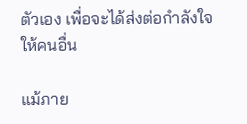ตัวเอง เพื่อจะได้ส่งต่อกำลังใจให้คนอื่น

แม้ภาย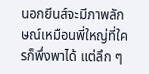นอกยีนส์จะมีภาพลักษณ์เหมือนพี่ใหญ่ที่ใครก็พึ่งพาได้ แต่ลึก ๆ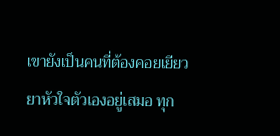เขายังเป็นคนที่ต้องคอยเยียวยาหัวใจตัวเองอยู่เสมอ ทุก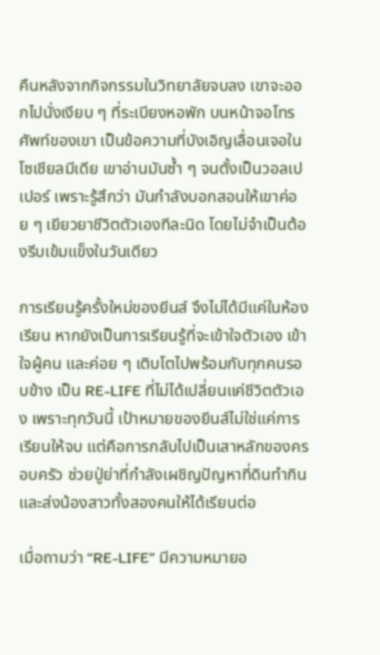คืนหลังจากกิจกรรมในวิทยาลัยจบลง เขาจะออกไปนั่งเงียบ ๆ ที่ระเบียงหอพัก บนหน้าจอโทรศัพท์ของเขา เป็นข้อความที่บังเอิญเลื่อนเจอในโซเชียลมีเดีย เขาอ่านมันซ้ำ ๆ จนตั้งเป็นวอลเปเปอร์ เพราะรู้สึกว่า มันกำลังบอกสอนให้เขาค่อย ๆ เยียวยาชีวิตตัวเองทีละนิด โดยไม่จำเป็นต้องรีบเข้มแข็งในวันเดียว

การเรียนรู้ครั้งใหม่ของยีนส์ จึงไม่ได้มีแค่ในห้องเรียน หากยังเป็นการเรียนรู้ที่จะเข้าใจตัวเอง เข้าใจผู้คน และค่อย ๆ เติบโตไปพร้อมกับทุกคนรอบข้าง เป็น RE-LIFE ที่ไม่ได้เปลี่ยนแค่ชีวิตตัวเอง เพราะทุกวันนี้ เป้าหมายของยีนส์ไม่ใช่แค่การเรียนให้จบ แต่คือการกลับไปเป็นเสาหลักของครอบครัว ช่วยปู่ย่าที่กำลังเผชิญปัญหาที่ดินทำกิน และส่งน้องสาวทั้งสองคนให้ได้เรียนต่อ

เมื่อถามว่า “RE-LIFE” มีความหมายอ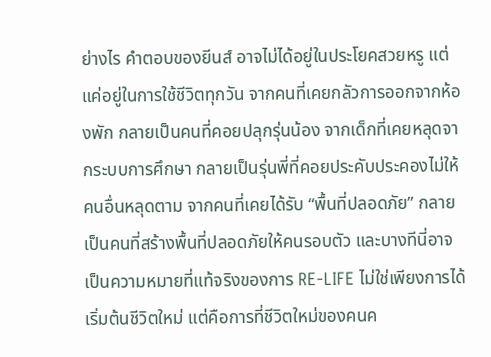ย่างไร คำตอบของยีนส์ อาจไม่ได้อยู่ในประโยคสวยหรู แต่แค่อยู่ในการใช้ชีวิตทุกวัน จากคนที่เคยกลัวการออกจากห้องพัก กลายเป็นคนที่คอยปลุกรุ่นน้อง จากเด็กที่เคยหลุดจากระบบการศึกษา กลายเป็นรุ่นพี่ที่คอยประคับประคองไม่ให้คนอื่นหลุดตาม จากคนที่เคยได้รับ “พื้นที่ปลอดภัย” กลายเป็นคนที่สร้างพื้นที่ปลอดภัยให้คนรอบตัว และบางทีนี่อาจเป็นความหมายที่แท้จริงของการ RE-LIFE ไม่ใช่เพียงการได้เริ่มต้นชีวิตใหม่ แต่คือการที่ชีวิตใหม่ของคนค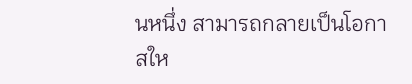นหนึ่ง สามารถกลายเป็นโอกาสให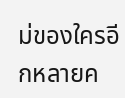ม่ของใครอีกหลายค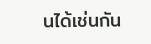นได้เช่นกัน